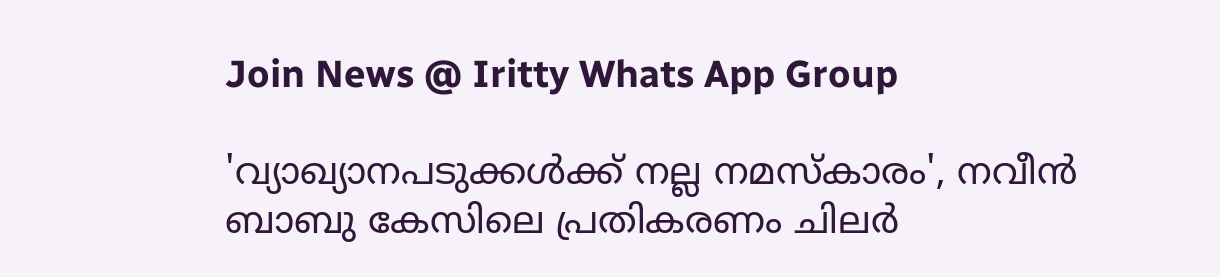Join News @ Iritty Whats App Group

'വ്യാഖ്യാനപടുക്കൾക്ക് നല്ല നമസ്കാരം', നവീൻ ബാബു കേസിലെ പ്രതികരണം ചിലർ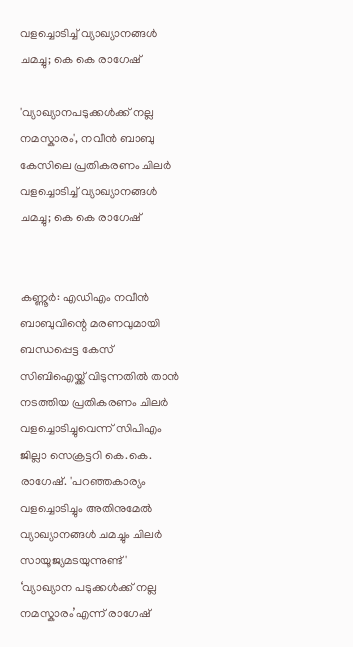വളച്ചൊടിച്ച് വ്യാഖ്യാനങ്ങൾ ചമച്ചു; കെ കെ രാഗേഷ്

'വ്യാഖ്യാനപടുക്കൾക്ക് നല്ല നമസ്കാരം', നവീൻ ബാബു കേസിലെ പ്രതികരണം ചിലർ വളച്ചൊടിച്ച് വ്യാഖ്യാനങ്ങൾ ചമച്ചു; കെ കെ രാഗേഷ്


കണ്ണൂർ: എഡിഎം നവീൻ ബാബുവിന്റെ മരണവുമായി ബന്ധപ്പെട്ട കേസ് സിബിഐയ്ക്ക് വിടുന്നതിൽ താൻ നടത്തിയ പ്രതികരണം ചിലർ വളച്ചൊടിച്ചുവെന്ന് സിപിഎം ജില്ലാ സെക്രട്ടറി കെ.കെ. രാഗേഷ്. 'പറഞ്ഞകാര്യം വളച്ചൊടിച്ചും അതിനുമേൽ വ്യാഖ്യാനങ്ങൾ ചമച്ചും ചിലർ സായൂജ്യമടയുന്നുണ്ട്' ‘വ്യാഖ്യാന പടുക്കൾക്ക് നല്ല നമസ്കാരം’എന്ന് രാഗേഷ്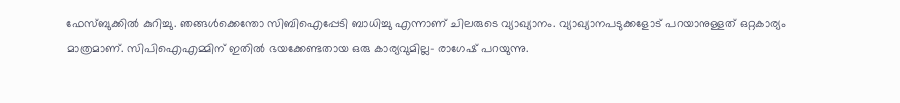ഫേസ്ബുക്കിൽ കുറിച്ചു. ഞങ്ങൾക്കെന്തോ സിബിഐപ്പേടി ബാധിച്ചു എന്നാണ് ചിലരുടെ വ്യാഖ്യാനം. വ്യാഖ്യാനപടുക്കളോട് പറയാനുള്ളത് ഒറ്റകാര്യം മാത്രമാണ്. സിപിഐഎമ്മിന് ഇതിൽ ഭയക്കേണ്ടതായ ഒരു കാര്യവുമില്ല- രാഗേഷ് പറയുന്നു.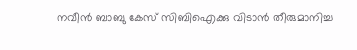നവീൻ ബാബു കേസ്‌ സിബിഐക്കു വിടാൻ തീരുമാനിച്ച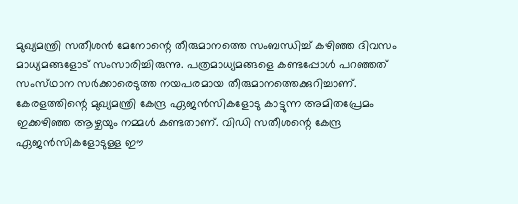മുഖ്യമന്ത്രി സതീശൻ മേനോന്റെ തീരുമാനത്തെ സംബന്ധിച്ച് കഴിഞ്ഞ ദിവസം മാധ്യമങ്ങളോട് സംസാരിച്ചിരുന്നു. പത്രമാധ്യമങ്ങളെ കണ്ടപ്പോൾ പറഞ്ഞത് സംസ്‌ഥാന സർക്കാരെടുത്ത നയപരമായ തീരുമാനത്തെക്കുറിച്ചാണ്. കേരളത്തിന്റെ മുഖ്യമന്ത്രി കേന്ദ്ര ഏജൻസികളോടു കാട്ടുന്ന അമിതപ്രേമം ഇക്കഴിഞ്ഞ ആഴ്ചയും നമ്മൾ കണ്ടതാണ്. വിഡി സതീശന്റെ കേന്ദ്ര ഏജൻസികളോടുള്ള ഈ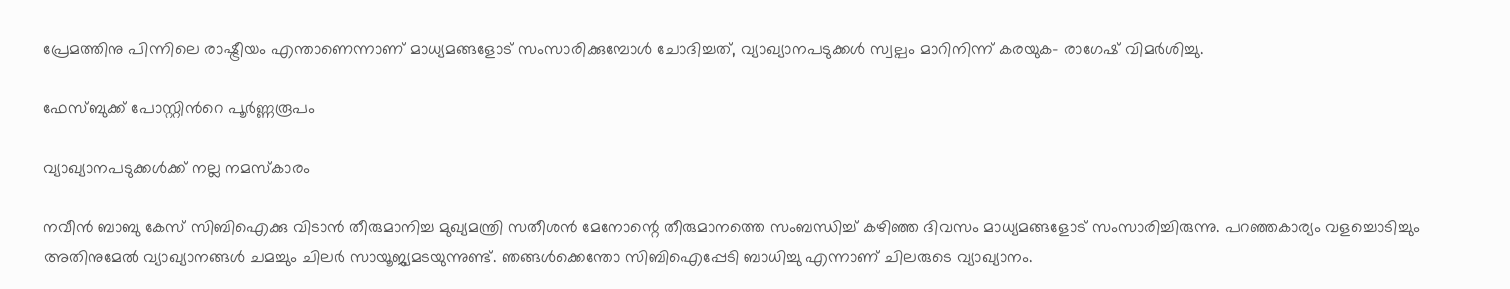പ്രേമത്തിനു പിന്നിലെ രാഷ്ട്രീയം എന്താണെന്നാണ് മാധ്യമങ്ങളോട് സംസാരിക്കുമ്പോൾ ചോദിച്ചത്, വ്യാഖ്യാനപടുക്കൾ സ്വല്പം മാറിനിന്ന് കരയുക- രാഗേഷ് വിമർശിച്ചു.

ഫേസ്ബുക്ക് പോസ്റ്റിന്‍റെ പൂർണ്ണരൂപം

വ്യാഖ്യാനപടുക്കൾക്ക് നല്ല നമസ്കാരം

നവീൻ ബാബു കേസ്‌ സിബിഐക്കു വിടാൻ തീരുമാനിച്ച മുഖ്യമന്ത്രി സതീശൻ മേനോന്റെ തീരുമാനത്തെ സംബന്ധിച്ച് കഴിഞ്ഞ ദിവസം മാധ്യമങ്ങളോട് സംസാരിച്ചിരുന്നു. പറഞ്ഞകാര്യം വളച്ചൊടിച്ചും അതിനുമേൽ വ്യാഖ്യാനങ്ങൾ ചമച്ചും ചിലർ സായൂജ്യമടയുന്നുണ്ട്. ഞങ്ങൾക്കെന്തോ സിബിഐപ്പേടി ബാധിച്ചു എന്നാണ് ചിലരുടെ വ്യാഖ്യാനം.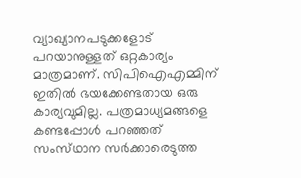വ്യാഖ്യാനപടുക്കളോട് പറയാനുള്ളത് ഒറ്റകാര്യം മാത്രമാണ്. സിപിഐഎമ്മിന് ഇതിൽ ഭയക്കേണ്ടതായ ഒരു കാര്യവുമില്ല. പത്രമാധ്യമങ്ങളെ കണ്ടപ്പോൾ പറഞ്ഞത് സംസ്‌ഥാന സർക്കാരെടുത്ത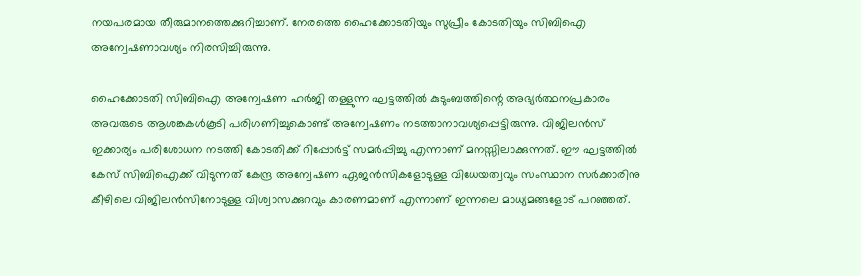നയപരമായ തീരുമാനത്തെക്കുറിച്ചാണ്. നേരത്തെ ഹൈക്കോടതിയും സുപ്രീം കോടതിയും സിബിഐ അന്വേഷണാവശ്യം നിരസിച്ചിരുന്നു.

ഹൈക്കോടതി സിബിഐ അന്വേഷണ ഹർജി തള്ളുന്ന ഘട്ടത്തിൽ കുടുംബത്തിന്റെ അഭ്യർത്ഥനപ്രകാരം അവരുടെ ആശങ്കകൾകൂടി പരിഗണിച്ചുകൊണ്ട് അന്വേഷണം നടത്താനാവശ്യപ്പെട്ടിരുന്നു. വിജിലൻസ് ഇക്കാര്യം പരിശോധന നടത്തി കോടതിക്ക് റിപ്പോർട്ട് സമർപ്പിച്ചു എന്നാണ് മനസ്സിലാക്കുന്നത്. ഈ ഘട്ടത്തിൽ കേസ് സിബിഐക്ക് വിടുന്നത് കേന്ദ്ര അന്വേഷണ ഏജൻസികളോടുള്ള വിധേയത്വവും സംസ്ഥാന സർക്കാരിനു കീഴിലെ വിജിലൻസിനോടുള്ള വിശ്വാസക്കുറവും കാരണമാണ് എന്നാണ് ഇന്നലെ മാധ്യമങ്ങളോട് പറഞ്ഞത്.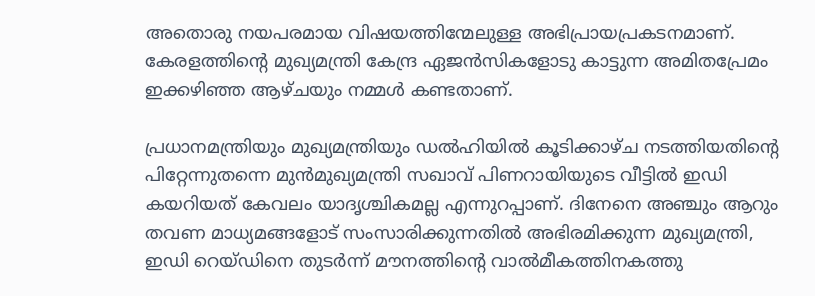അതൊരു നയപരമായ വിഷയത്തിന്മേലുള്ള അഭിപ്രായപ്രകടനമാണ്. കേരളത്തിന്റെ മുഖ്യമന്ത്രി കേന്ദ്ര ഏജൻസികളോടു കാട്ടുന്ന അമിതപ്രേമം ഇക്കഴിഞ്ഞ ആഴ്ചയും നമ്മൾ കണ്ടതാണ്.

പ്രധാനമന്ത്രിയും മുഖ്യമന്ത്രിയും ഡൽഹിയിൽ കൂടിക്കാഴ്ച നടത്തിയതിന്റെ പിറ്റേന്നുതന്നെ മുൻമുഖ്യമന്ത്രി സഖാവ് പിണറായിയുടെ വീട്ടിൽ ഇഡി കയറിയത് കേവലം യാദൃശ്ചികമല്ല എന്നുറപ്പാണ്. ദിനേനെ അഞ്ചും ആറും തവണ മാധ്യമങ്ങളോട് സംസാരിക്കുന്നതിൽ അഭിരമിക്കുന്ന മുഖ്യമന്ത്രി, ഇഡി റെയ്ഡിനെ തുടർന്ന് മൗനത്തിന്റെ വാൽമീകത്തിനകത്തു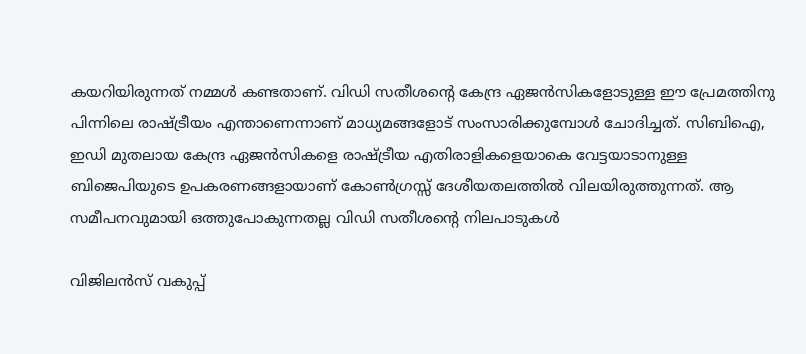കയറിയിരുന്നത് നമ്മൾ കണ്ടതാണ്. വിഡി സതീശന്റെ കേന്ദ്ര ഏജൻസികളോടുള്ള ഈ പ്രേമത്തിനു പിന്നിലെ രാഷ്ട്രീയം എന്താണെന്നാണ് മാധ്യമങ്ങളോട് സംസാരിക്കുമ്പോൾ ചോദിച്ചത്. സിബിഐ, ഇഡി മുതലായ കേന്ദ്ര ഏജൻസികളെ രാഷ്ട്രീയ എതിരാളികളെയാകെ വേട്ടയാടാനുള്ള ബിജെപിയുടെ ഉപകരണങ്ങളായാണ് കോൺഗ്രസ്സ് ദേശീയതലത്തിൽ വിലയിരുത്തുന്നത്. ആ സമീപനവുമായി ഒത്തുപോകുന്നതല്ല വിഡി സതീശന്റെ നിലപാടുകൾ

വിജിലൻസ് വകുപ്പ്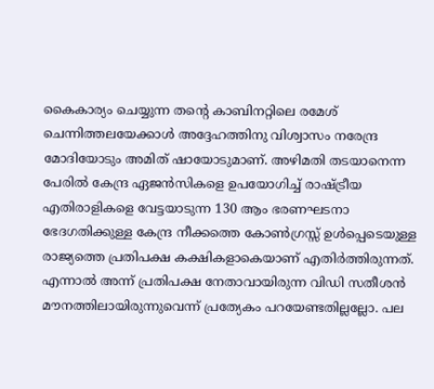കൈകാര്യം ചെയ്യുന്ന തന്റെ കാബിനറ്റിലെ രമേശ്‌ ചെന്നിത്തലയേക്കാൾ അദ്ദേഹത്തിനു വിശ്വാസം നരേന്ദ്ര മോദിയോടും അമിത് ഷായോടുമാണ്. അഴിമതി തടയാനെന്ന പേരിൽ കേന്ദ്ര ഏജൻസികളെ ഉപയോഗിച്ച് രാഷ്ട്രീയ എതിരാളികളെ വേട്ടയാടുന്ന 130 ആം ഭരണഘടനാ ഭേദഗതിക്കുള്ള കേന്ദ്ര നീക്കത്തെ കോൺഗ്രസ്സ് ഉൾപ്പെടെയുള്ള രാജ്യത്തെ പ്രതിപക്ഷ കക്ഷികളാകെയാണ് എതിർത്തിരുന്നത്. എന്നാൽ അന്ന് പ്രതിപക്ഷ നേതാവായിരുന്ന വിഡി സതീശൻ മൗനത്തിലായിരുന്നുവെന്ന് പ്രത്യേകം പറയേണ്ടതില്ലല്ലോ. പല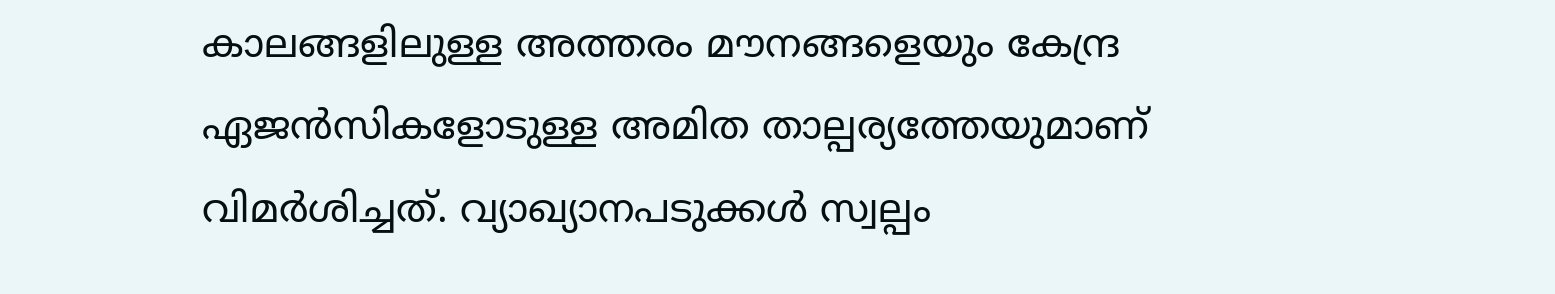കാലങ്ങളിലുള്ള അത്തരം മൗനങ്ങളെയും കേന്ദ്ര ഏജൻസികളോടുള്ള അമിത താല്പര്യത്തേയുമാണ് വിമർശിച്ചത്. വ്യാഖ്യാനപടുക്കൾ സ്വല്പം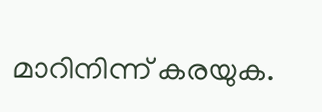മാറിനിന്ന് കരയുക.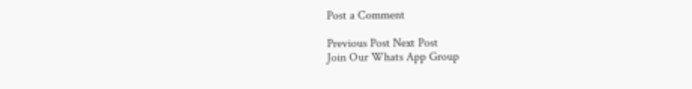Post a Comment

Previous Post Next Post
Join Our Whats App Group